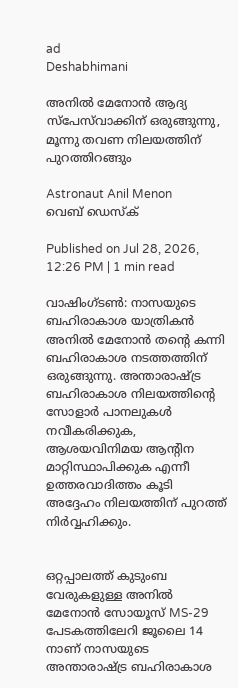ad
Deshabhimani

അനിൽ മേനോൻ ആദ്യ സ്പേസ്‌വാക്കിന് ഒരുങ്ങുന്നു, മൂന്നു തവണ നിലയത്തിന് പുറത്തിറങ്ങും

Astronaut Anil Menon
വെബ് ഡെസ്ക്

Published on Jul 28, 2026, 12:26 PM | 1 min read

വാഷിംഗ്ടൺ: നാസയുടെ ബഹിരാകാശ യാത്രികൻ അനിൽ മേനോൻ തന്റെ കന്നി ബഹിരാകാശ നടത്തത്തിന് ഒരുങ്ങുന്നു. അന്താരാഷ്ട്ര ബഹിരാകാശ നിലയത്തിന്റെ സോളാർ പാനലുകൾ നവീകരിക്കുക, ആശയവിനിമയ ആന്റിന മാറ്റിസ്ഥാപിക്കുക എന്നീ ഉത്തരവാദിത്തം കൂടി അദ്ദേഹം നിലയത്തിന് പുറത്ത് നിര്‍വ്വഹിക്കും.


ഒറ്റപ്പാലത്ത് കുടുംബ വേരുകളുള്ള അനിൽ മേനോൻ സോയൂസ് MS-29 പേടകത്തിലേറി ജൂലൈ 14 നാണ് നാസയുടെ അന്താരാഷ്ട്ര ബഹിരാകാശ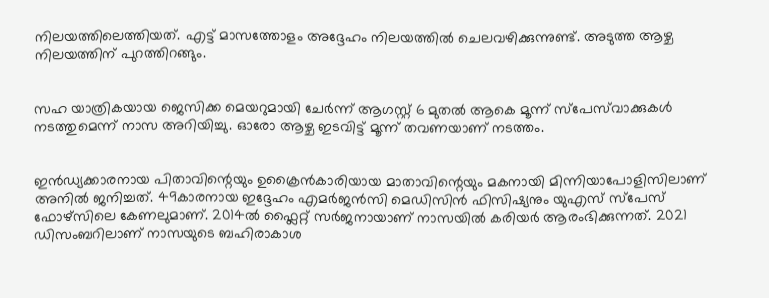നിലയത്തിലെത്തിയത്. എട്ട് മാസത്തോളം അദ്ദേഹം നിലയത്തിൽ ചെലവഴിക്കുന്നുണ്ട്. അടുത്ത ആഴ്ച നിലയത്തിന് പുറത്തിറങ്ങും.


സഹ യാത്രികയായ ജെസിക്ക മെയറുമായി ചേർന്ന് ആഗസ്റ്റ് 6 മുതൽ ആകെ മൂന്ന് സ്പേസ്‌വാക്കുകൾ നടത്തുമെന്ന് നാസ അറിയിച്ചു. ഓരോ ആഴ്ച ഇടവിട്ട് മൂന്ന് തവണയാണ് നടത്തം.


ഇൻഡ്യക്കാരനായ പിതാവിന്റെയും ഉക്രൈൻകാരിയായ മാതാവിന്റെയും മകനായി മിന്നിയാപോളിസിലാണ് അനിൽ ജനിച്ചത്. 49കാരനായ ഇദ്ദേഹം എമർജൻസി മെഡിസിൻ ഫിസിഷ്യനും യുഎസ് സ്പേസ് ഫോഴ്സിലെ കേണലുമാണ്. 2014ൽ ഫ്ലൈറ്റ് സർജനായാണ് നാസയിൽ കരിയർ ആരംഭിക്കുന്നത്. 2021 ഡിസംബറിലാണ് നാസയുടെ ബഹിരാകാശ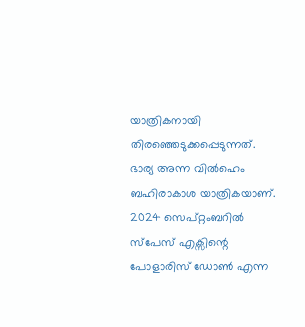യാത്രികനായി തിരഞ്ഞെടുക്കപ്പെടുന്നത്. ഭാര്യ അന്ന വിൽഹെം ബഹിരാകാശ യാത്രികയാണ്. 2024 സെപ്റ്റംബറിൽ സ്പേസ് എക്സിന്റെ പോളാരിസ് ഡോൺ എന്ന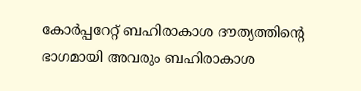കോർപ്പറേറ്റ് ബഹിരാകാശ ദൗത്യത്തിന്റെ ഭാഗമായി അവരും ബഹിരാകാശ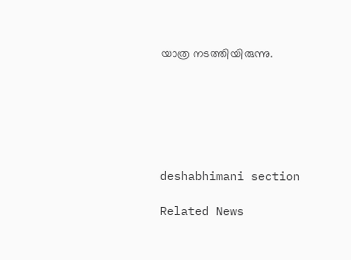യാത്ര നടത്തിയിരുന്നു.






deshabhimani section

Related News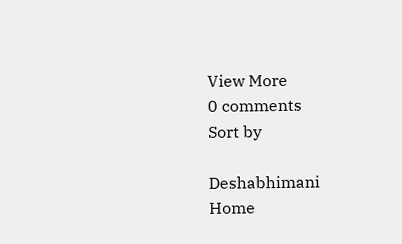View More
0 comments
Sort by

Deshabhimani
Home